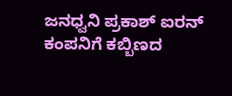ಜನಧ್ವನಿ ಪ್ರಕಾಶ್ ಐರನ್ ಕಂಪನಿಗೆ ಕಬ್ಬಿಣದ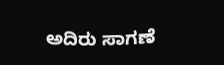ಅದಿರು ಸಾಗಣೆ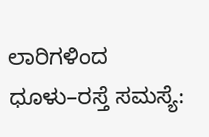ಲಾರಿಗಳಿಂದ ಧೂಳು–ರಸ್ತೆ ಸಮಸ್ಯೆ: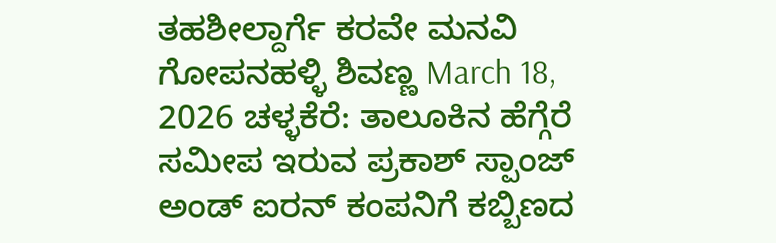ತಹಶೀಲ್ದಾರ್ಗೆ ಕರವೇ ಮನವಿ ಗೋಪನಹಳ್ಳಿ ಶಿವಣ್ಣ March 18, 2026 ಚಳ್ಳಕೆರೆ: ತಾಲೂಕಿನ ಹೆಗ್ಗೆರೆ ಸಮೀಪ ಇರುವ ಪ್ರಕಾಶ್ ಸ್ಪಾಂಜ್ ಅಂಡ್ ಐರನ್ ಕಂಪನಿಗೆ ಕಬ್ಬಿಣದ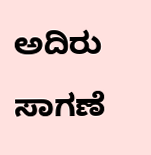ಅದಿರು ಸಾಗಣೆ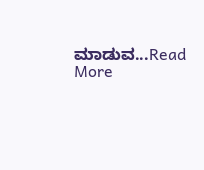ಮಾಡುವ...Read More